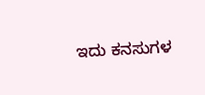ಇದು ಕನಸುಗಳ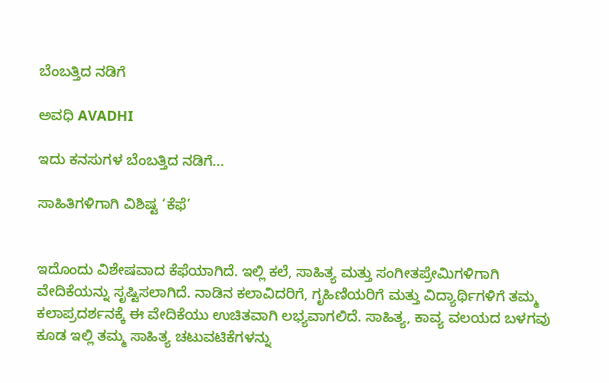ಬೆಂಬತ್ತಿದ ನಡಿಗೆ‍

ಅವಧಿ AVADHI

ಇದು ಕನಸುಗಳ ಬೆಂಬತ್ತಿದ ನಡಿಗೆ...

ಸಾಹಿತಿಗಳಿಗಾಗಿ ವಿಶಿಷ್ಟ ‘ಕೆಫೆ’


ಇದೊಂದು ವಿಶೇಷವಾದ ಕೆಫೆಯಾಗಿದೆ. ಇಲ್ಲಿ ಕಲೆ, ಸಾಹಿತ್ಯ ಮತ್ತು ಸಂಗೀತಪ್ರೇಮಿಗಳಿಗಾಗಿ ವೇದಿಕೆಯನ್ನು ಸೃಷ್ಟಿಸಲಾಗಿದೆ. ನಾಡಿನ ಕಲಾವಿದರಿಗೆ, ಗೃಹಿಣಿಯರಿಗೆ ಮತ್ತು ವಿದ್ಯಾರ್ಥಿಗಳಿಗೆ ತಮ್ಮ ಕಲಾಪ್ರದರ್ಶನಕ್ಕೆ ಈ ವೇದಿಕೆಯು ಉಚಿತವಾಗಿ ಲಭ್ಯವಾಗಲಿದೆ. ಸಾಹಿತ್ಯ, ಕಾವ್ಯ ವಲಯದ ಬಳಗವು ಕೂಡ ಇಲ್ಲಿ ತಮ್ಮ ಸಾಹಿತ್ಯ ಚಟುವಟಿಕೆಗಳನ್ನು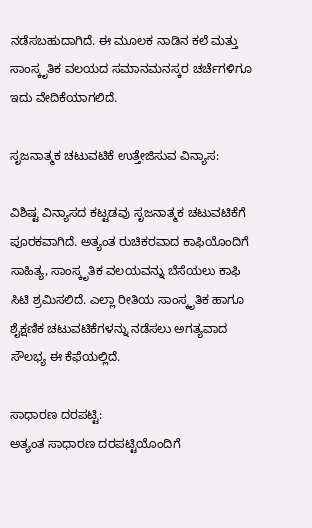ನಡೆಸಬಹುದಾಗಿದೆ. ಈ ಮೂಲಕ ನಾಡಿನ ಕಲೆ ಮತ್ತು ಸಾಂಸ್ಕೃತಿಕ ವಲಯದ ಸಮಾನಮನಸ್ಕರ ಚರ್ಚೆಗಳಿಗೂ ಇದು ವೇದಿಕೆಯಾಗಲಿದೆ.

ಸೃಜನಾತ್ಮಕ ಚಟುವಟಿಕೆ ಉತ್ತೇಜಿಸುವ ವಿನ್ಯಾಸ:

ವಿಶಿಷ್ಟ ವಿನ್ಯಾಸದ ಕಟ್ಟಡವು ಸೃಜನಾತ್ಮಕ ಚಟುವಟಿಕೆಗೆ ಪೂರಕವಾಗಿದೆ. ಅತ್ಯಂತ ರುಚಿಕರವಾದ ಕಾಫಿಯೊಂದಿಗೆ ಸಾಹಿತ್ಯ, ಸಾಂಸ್ಕೃತಿಕ ವಲಯವನ್ನು ಬೆಸೆಯಲು ಕಾಫಿ ಸಿಟಿ ಶ್ರಮಿಸಲಿದೆ. ಎಲ್ಲಾ ರೀತಿಯ ಸಾಂಸ್ಕೃತಿಕ ಹಾಗೂ ಶೈಕ್ಷಣಿಕ ಚಟುವಟಿಕೆಗಳನ್ನು ನಡೆಸಲು ಅಗತ್ಯವಾದ ಸೌಲಭ್ಯ ಈ ಕೆಫೆಯಲ್ಲಿದೆ.

ಸಾಧಾರಣ ದರಪಟ್ಟಿ:
ಅತ್ಯಂತ ಸಾಧಾರಣ ದರಪಟ್ಟಿಯೊಂದಿಗೆ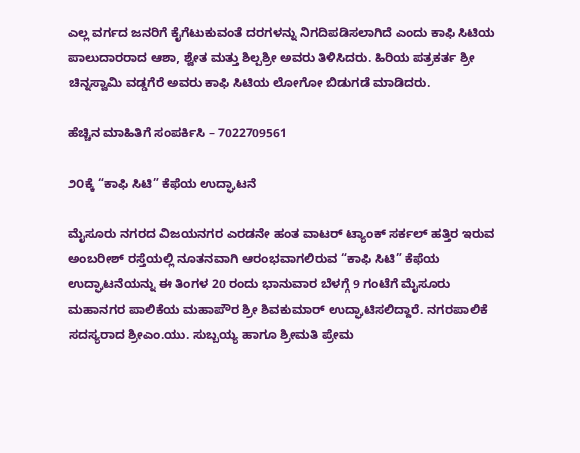ಎಲ್ಲ ವರ್ಗದ ಜನರಿಗೆ ಕೈಗೆಟುಕುವಂತೆ ದರಗಳನ್ನು ನಿಗದಿಪಡಿಸಲಾಗಿದೆ ಎಂದು ಕಾಫಿ ಸಿಟಿಯ ಪಾಲುದಾರರಾದ ಆಶಾ, ಶ್ವೇತ ಮತ್ತು ಶಿಲ್ಪಶ್ರೀ ಅವರು ತಿಳಿಸಿದರು. ಹಿರಿಯ ಪತ್ರಕರ್ತ ಶ್ರೀ ಚಿನ್ನಸ್ವಾಮಿ ವಡ್ಡಗೆರೆ ಅವರು ಕಾಫಿ ಸಿಟಿಯ ಲೋಗೋ ಬಿಡುಗಡೆ ಮಾಡಿದರು.

ಹೆಚ್ಚಿನ ಮಾಹಿತಿಗೆ ಸಂಪರ್ಕಿಸಿ – 7022709561

೨೦ಕ್ಕೆ “ಕಾಫಿ ಸಿಟಿ” ಕೆಫೆಯ ಉದ್ಘಾಟನೆ

ಮೈಸೂರು ನಗರದ ವಿಜಯನಗರ ಎರಡನೇ ಹಂತ ವಾಟರ್‌ ಟ್ಯಾಂಕ್‌ ಸರ್ಕಲ್‌ ಹತ್ತಿರ ಇರುವ ಅಂಬರೀಶ್‌ ರಸ್ತೆಯಲ್ಲಿ ನೂತನವಾಗಿ ಆರಂಭವಾಗಲಿರುವ “ಕಾಫಿ ಸಿಟಿ” ಕೆಫೆಯ ಉದ್ಘಾಟನೆಯನ್ನು ಈ ತಿಂಗಳ 20 ರಂದು ಭಾನುವಾರ ಬೆಳಗ್ಗೆ 9 ಗಂಟೆಗೆ ಮೈಸೂರು ಮಹಾನಗರ ಪಾಲಿಕೆಯ ಮಹಾಪೌರ ಶ್ರೀ ಶಿವಕುಮಾರ್ ಉದ್ಘಾಟಿಸಲಿದ್ದಾರೆ. ನಗರಪಾಲಿಕೆ ಸದಸ್ಯರಾದ ಶ್ರೀಎಂ.ಯು. ಸುಬ್ಬಯ್ಯ ಹಾಗೂ ಶ್ರೀಮತಿ ಪ್ರೇಮ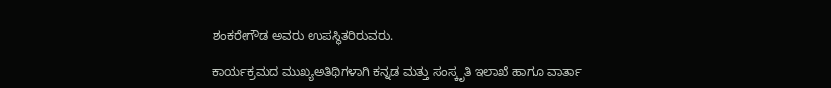ಶಂಕರೇಗೌಡ ಅವರು ಉಪಸ್ಥಿತರಿರುವರು.

ಕಾರ್ಯಕ್ರಮದ ಮುಖ್ಯಅತಿಥಿಗಳಾಗಿ ಕನ್ನಡ ಮತ್ತು ಸಂಸ್ಕೃತಿ ಇಲಾಖೆ ಹಾಗೂ ವಾರ್ತಾ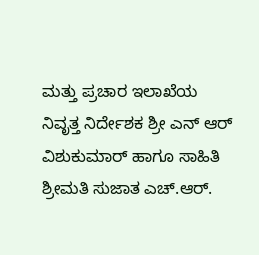ಮತ್ತು ಪ್ರಚಾರ ಇಲಾಖೆಯ ನಿವೃತ್ತ ನಿರ್ದೇಶಕ ಶ್ರೀ ಎನ್ ಆರ್ ವಿಶುಕುಮಾರ್ ಹಾಗೂ ಸಾಹಿತಿ ಶ್ರೀಮತಿ ಸುಜಾತ ಎಚ್.ಆರ್.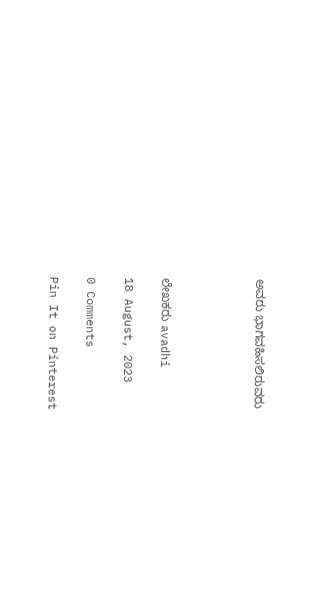ಅವರು ಭಾಗವಹಿಸಲಿರುವರು




ಲೇಖಕರು avadhi

18 August, 2023

0 Comments

Pin It on Pinterest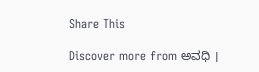Share This

Discover more from ಅವಧಿ ।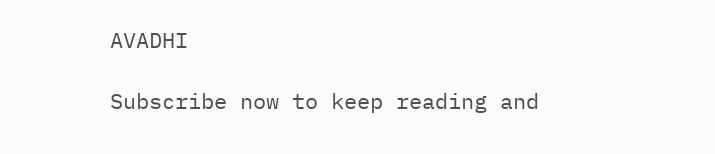AVADHI

Subscribe now to keep reading and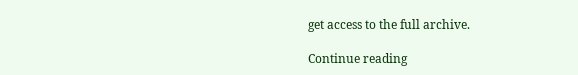get access to the full archive.

Continue reading